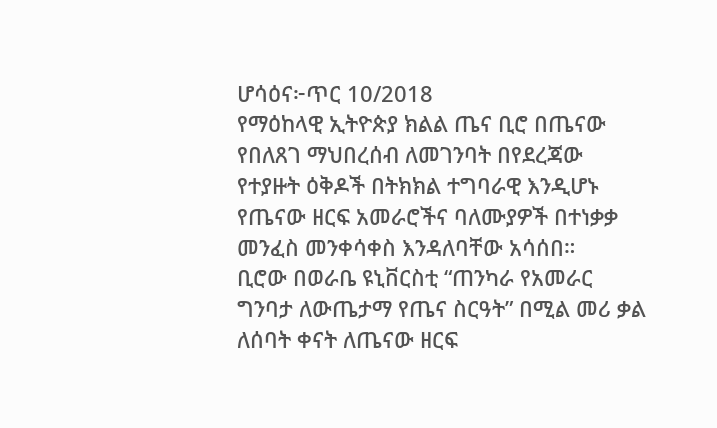ሆሳዕና፦ጥር 10/2018
የማዕከላዊ ኢትዮጵያ ክልል ጤና ቢሮ በጤናው የበለጸገ ማህበረሰብ ለመገንባት በየደረጃው የተያዙት ዕቅዶች በትክክል ተግባራዊ እንዲሆኑ የጤናው ዘርፍ አመራሮችና ባለሙያዎች በተነቃቃ መንፈስ መንቀሳቀስ እንዳለባቸው አሳሰበ።
ቢሮው በወራቤ ዩኒቨርስቲ “ጠንካራ የአመራር ግንባታ ለውጤታማ የጤና ስርዓት” በሚል መሪ ቃል ለሰባት ቀናት ለጤናው ዘርፍ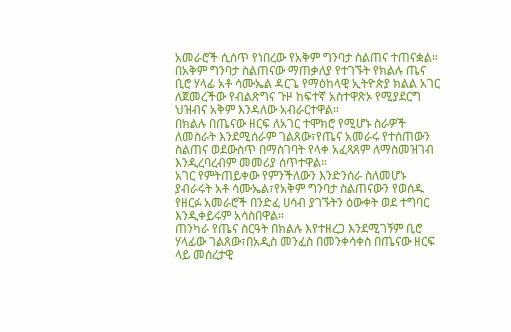አመራሮች ሲሰጥ የነበረው የአቅም ግንባታ ስልጠና ተጠናቋል።
በአቅም ግንባታ ስልጠናው ማጠቃለያ የተገኙት የክልሉ ጤና ቢሮ ሃላፊ አቶ ሳሙኤል ዳርጌ የማዕከላዊ ኢትዮጵያ ክልል አገር ለጀመረችው የብልጽግና ጉዞ ከፍተኛ አስተዋጽኦ የሚያደርግ ህዝብና አቅም እንዳለው አብራርተዋል።
በክልሉ በጤናው ዘርፍ ለአገር ተሞክሮ የሚሆኑ ስራዎች ለመስራት እንደሚሰራም ገልጸው፣የጤና አመራሩ የተሰጠውን ስልጠና ወደውስጥ በማስገባት የላቀ አፈጻጸም ለማስመዝገብ እንዲረባረብም መመሪያ ሰጥተዋል።
አገር የምትጠይቀው የምንችለውን እንድንሰራ ስለመሆኑ ያብራሩት አቶ ሳሙኤል፣የአቅም ግንባታ ስልጠናውን የወሰዱ የዘርፉ አመራሮች በንድፈ ሀሳብ ያገኙትን ዕውቀት ወደ ተግባር እንዲቀይሩም አሳስበዋል።
ጠንካራ የጤና ስርዓት በክልሉ እየተዘረጋ እንደሚገኝም ቢሮ ሃላፊው ገልጸው፣በአዲስ መንፈስ በመንቀሳቀስ በጤናው ዘርፍ ላይ መሰረታዊ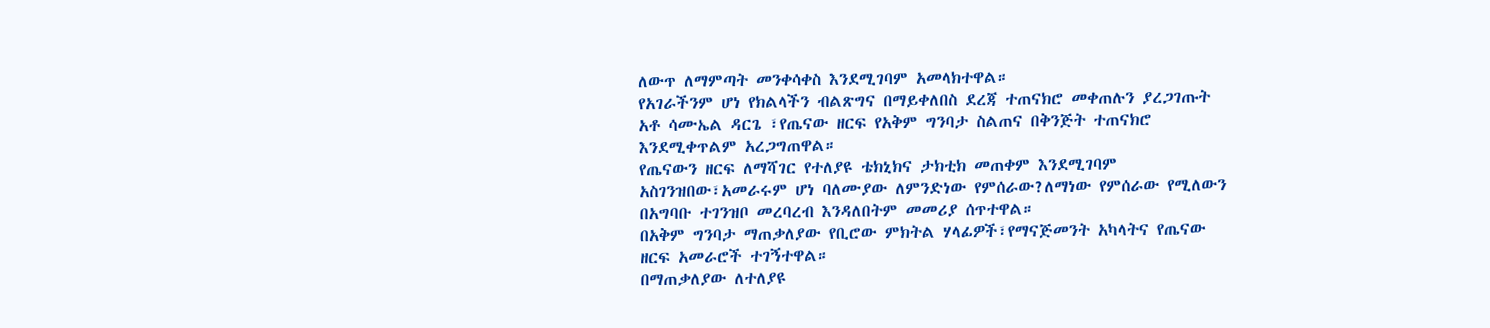ለውጥ ለማምጣት መንቀሳቀስ እንደሚገባም አመላክተዋል።
የአገራችንም ሆነ የክልላችን ብልጽግና በማይቀለበስ ደረጃ ተጠናክሮ መቀጠሉን ያረጋገጡት አቶ ሳሙኤል ዳርጌ ፣የጤናው ዘርፍ የአቅም ግንባታ ስልጠና በቅንጅት ተጠናክሮ እንደሚቀጥልም አረጋግጠዋል።
የጤናውን ዘርፍ ለማሻገር የተለያዩ ቴክኒክና ታክቲክ መጠቀም እንደሚገባም አስገንዝበው፣አመራሩም ሆነ ባለሙያው ለምንድነው የምሰራው?ለማነው የምሰራው የሚለውን በአግባቡ ተገንዝቦ መረባረብ እንዳለበትም መመሪያ ሰጥተዋል።
በአቅም ግንባታ ማጠቃለያው የቢሮው ምክትል ሃላፊዎች፣የማናጅመንት አካላትና የጤናው ዘርፍ አመራሮች ተገኝተዋል።
በማጠቃለያው ለተለያዩ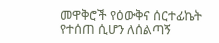መዋቅሮች የዕውቅና ሰርተፊኬት የተሰጠ ሲሆን ለሰልጣኝ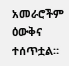አመራሮችም ዕውቅና ተሰጥቷል።